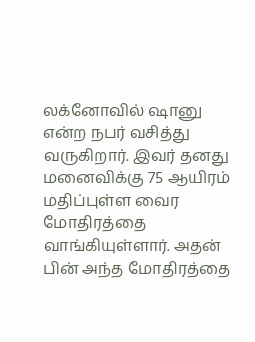லக்னோவில் ஷானு என்ற நபர் வசித்து வருகிறார். இவர் தனது மனைவிக்கு 75 ஆயிரம் மதிப்புள்ள வைர மோதிரத்தை வாங்கியுள்ளார். அதன் பின் அந்த மோதிரத்தை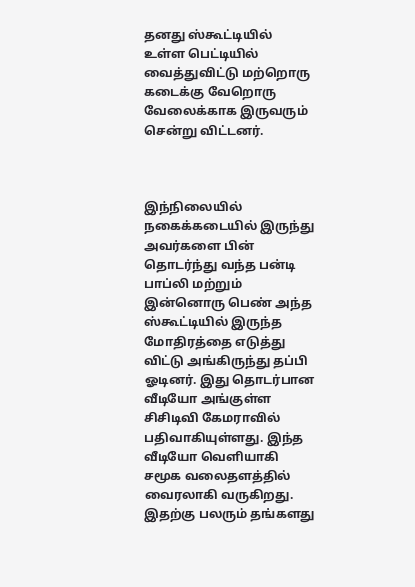தனது ஸ்கூட்டியில் உள்ள பெட்டியில் வைத்துவிட்டு மற்றொரு கடைக்கு வேறொரு வேலைக்காக இருவரும் சென்று விட்டனர்.



இந்நிலையில் நகைக்கடையில் இருந்து அவர்களை பின் தொடர்ந்து வந்த பன்டி பாப்லி மற்றும் இன்னொரு பெண் அந்த ஸ்கூட்டியில் இருந்த மோதிரத்தை எடுத்து விட்டு அங்கிருந்து தப்பி ஓடினர். இது தொடர்பான வீடியோ அங்குள்ள சிசிடிவி கேமராவில் பதிவாகியுள்ளது. இந்த வீடியோ வெளியாகி சமூக வலைதளத்தில் வைரலாகி வருகிறது. இதற்கு பலரும் தங்களது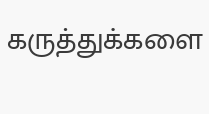கருத்துக்களை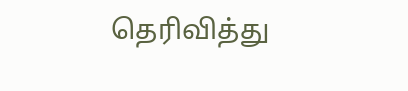தெரிவித்து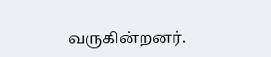வருகின்றனர்.